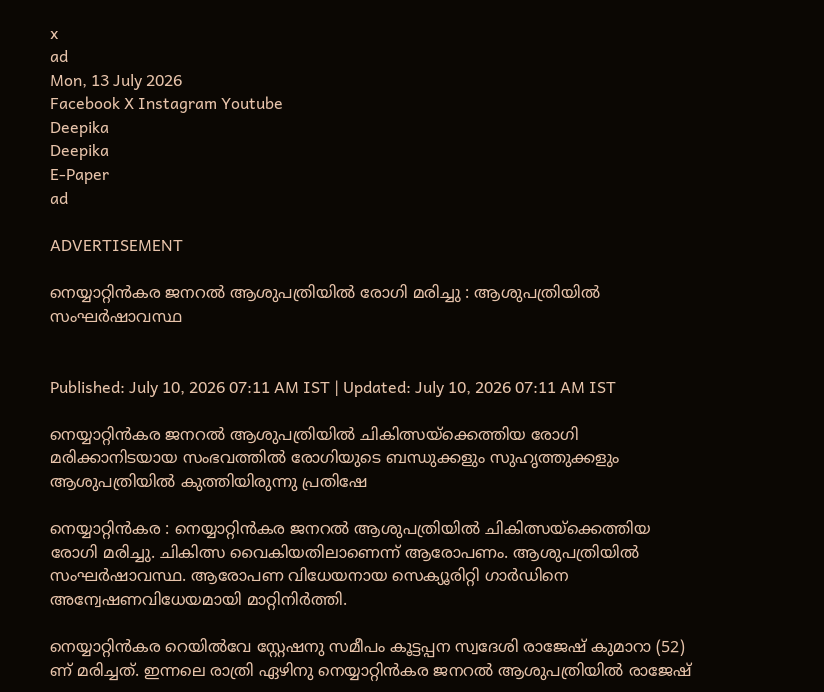x
ad
Mon, 13 July 2026
Facebook X Instagram Youtube
Deepika
Deepika
E-Paper
ad

ADVERTISEMENT

നെയ്യാറ്റിന്‍കര ജനറല്‍ ആശുപത്രിയില്‍ രോഗി മരിച്ചു : ആശുപത്രിയില്‍ സംഘര്‍ഷാവസ്ഥ


Published: July 10, 2026 07:11 AM IST | Updated: July 10, 2026 07:11 AM IST

നെയ്യാറ്റിൻകര ജനറൽ ആശുപത്രിയിൽ ചികിത്സയ്ക്കെത്തിയ രോഗി മരിക്കാനിടയായ സംഭവത്തിൽ രോഗിയുടെ ബന്ധുക്കളും സുഹൃത്തുക്കളും ആശുപത്രിയിൽ കുത്തിയിരുന്നു പ്രതിഷേ

നെയ്യാറ്റിന്‍കര : നെയ്യാറ്റിന്‍കര ജനറല്‍ ആശുപത്രിയില്‍ ചികിത്സയ്ക്കെത്തിയ രോഗി മരിച്ചു. ചികിത്സ വൈകിയതിലാണെന്ന് ആരോപണം. ആശുപത്രിയില്‍ സംഘര്‍ഷാവസ്ഥ. ആരോപണ വിധേയനായ സെക്യൂരിറ്റി ഗാര്‍ഡിനെ അന്വേഷണവിധേയമായി മാറ്റിനിര്‍ത്തി.

നെയ്യാറ്റിന്‍കര റെയില്‍വേ സ്റ്റേഷനു സമീപം കൂട്ടപ്പന സ്വദേശി രാജേഷ് കുമാറാ (52) ണ് മരിച്ചത്. ഇന്നലെ രാത്രി ഏഴിനു നെയ്യാറ്റിന്‍കര ജനറല്‍ ആശുപത്രിയില്‍ രാജേഷ്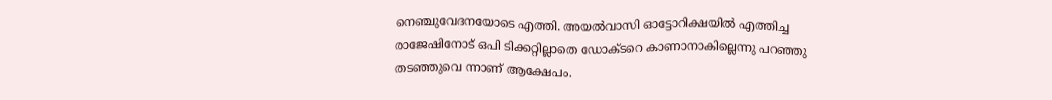നെഞ്ചുവേദനയോടെ എത്തി. അയല്‍വാസി ഓട്ടോറിക്ഷയില്‍ എത്തിച്ച രാജേഷിനോട് ഒപി ടിക്കറ്റില്ലാതെ ഡോക്ടറെ കാണാനാകില്ലെന്നു പറഞ്ഞു തടഞ്ഞുവെ ന്നാണ് ആക്ഷേപം.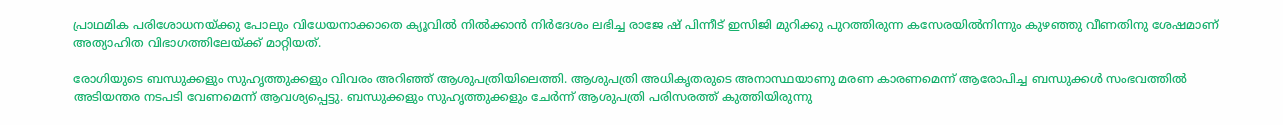പ്രാഥമിക പരിശോധനയ്ക്കു പോലും വിധേയനാക്കാതെ ക്യൂവില്‍ നില്‍ക്കാന്‍ നിര്‍ദേശം ലഭിച്ച രാജേ ഷ് പിന്നീട് ഇസിജി മുറിക്കു പുറത്തിരുന്ന കസേരയില്‍നിന്നും കുഴഞ്ഞു വീണതിനു ശേഷമാണ് അത്യാഹിത വിഭാഗത്തിലേയ്ക്ക് മാറ്റിയത്.

രോഗിയുടെ ബന്ധുക്കളും സുഹൃത്തുക്കളും വിവരം അറിഞ്ഞ് ആശുപത്രിയിലെത്തി. ആശുപത്രി അധികൃതരുടെ അനാസ്ഥയാണു മരണ കാരണമെന്ന് ആരോപിച്ച ബന്ധുക്കള്‍ സംഭവത്തില്‍ അടിയന്തര നടപടി വേണമെന്ന് ആവശ്യപ്പെട്ടു. ബന്ധുക്കളും സുഹൃത്തുക്കളും ചേര്‍ന്ന് ആശുപത്രി പരിസരത്ത് കുത്തിയിരുന്നു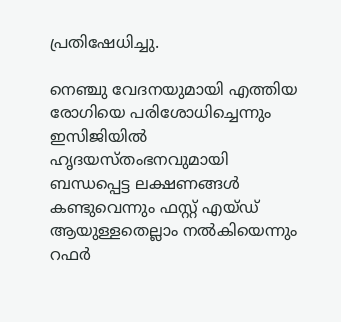പ്രതിഷേധിച്ചു.

നെഞ്ചു വേദനയുമായി എത്തിയ രോഗിയെ പരിശോധിച്ചെന്നും ഇസിജിയില്‍ ഹൃദയസ്തംഭനവുമായി ബന്ധപ്പെട്ട ലക്ഷണങ്ങള്‍ കണ്ടുവെന്നും ഫസ്റ്റ് എയ്ഡ് ആയുള്ളതെല്ലാം നല്‍കിയെന്നും റഫര്‍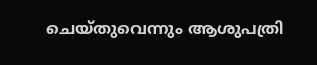ചെയ്തുവെന്നും ആശുപത്രി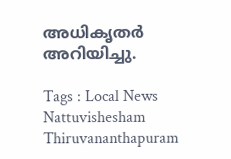അധികൃതര്‍ അറിയിച്ചു.

Tags : Local News Nattuvishesham Thiruvananthapuram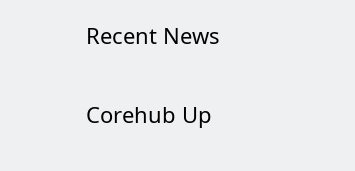Recent News

Corehub Up